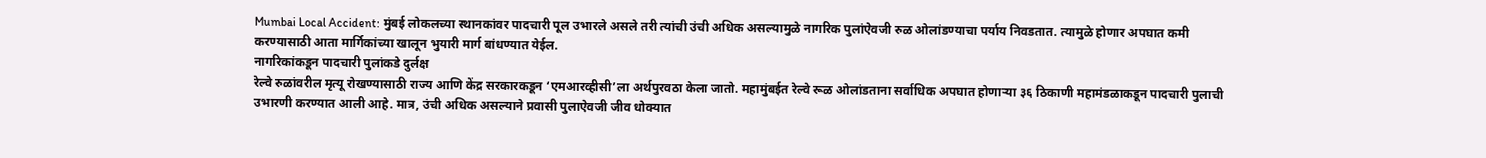Mumbai Local Accident: मुंबई लोकलच्या स्थानकांवर पादचारी पूल उभारले असले तरी त्यांची उंची अधिक असल्यामुळे नागरिक पुलांऐवजी रुळ ओलांडण्याचा पर्याय निवडतात. त्यामुळे होणार अपघात कमी करण्यासाठी आता मार्गिकांच्या खालून भुयारी मार्ग बांधण्यात येईल.
नागरिकांकडून पादचारी पुलांकडे दुर्लक्ष
रेल्वे रुळांवरील मृत्यू रोखण्यासाठी राज्य आणि केंद्र सरकारकडून ‘एमआरव्हीसी’ला अर्थपुरवठा केला जातो. महामुंबईत रेल्वे रूळ ओलांडताना सर्वाधिक अपघात होणाऱ्या ३६ ठिकाणी महामंडळाकडून पादचारी पुलाची उभारणी करण्यात आली आहे. मात्र, उंची अधिक असल्याने प्रवासी पुलाऐवजी जीव धोक्यात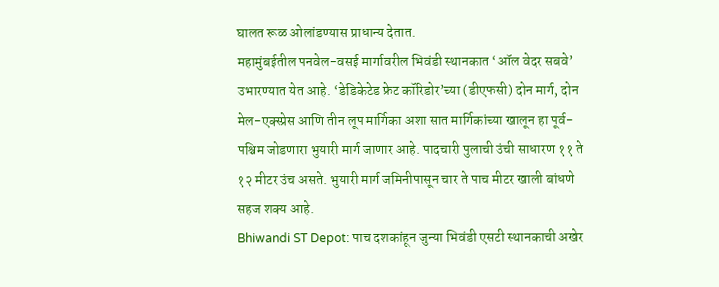घालत रूळ ओलांडण्यास प्राधान्य देतात.
महामुंबईतील पनवेल-वसई मार्गावरील भिवंडी स्थानकात ‘ऑल वेदर सबवे’ उभारण्यात येत आहे. ‘डेडिकेटेड फ्रेट कॉरिडोर’च्या (डीएफसी) दोन मार्ग, दोन मेल-एक्स्प्रेस आणि तीन लूप मार्गिका अशा सात मार्गिकांच्या खालून हा पूर्व-पश्चिम जोडणारा भुयारी मार्ग जाणार आहे. पादचारी पुलाची उंची साधारण ११ ते १२ मीटर उंच असते. भुयारी मार्ग जमिनीपासून चार ते पाच मीटर खाली बांधणे सहज शक्य आहे.
Bhiwandi ST Depot: पाच दशकांहून जुन्या भिवंडी एसटी स्थानकाची अखेर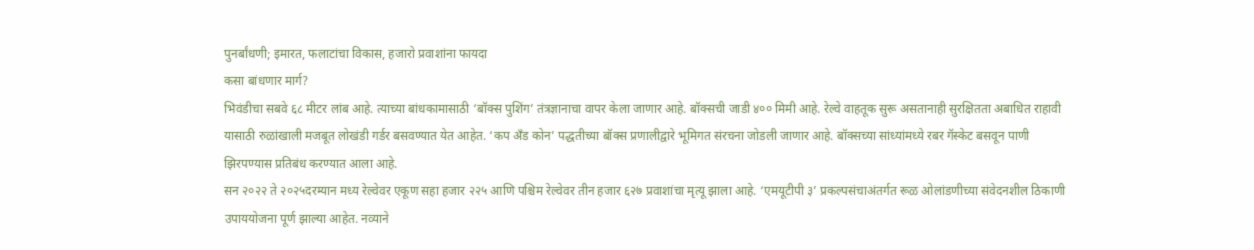पुनर्बांधणी; इमारत, फलाटांचा विकास, हजारो प्रवाशांना फायदा
कसा बांधणार मार्ग?
भिवंडीचा सबवे ६८ मीटर लांब आहे. त्याच्या बांधकामासाठी ‘बॉक्स पुशिंग’ तंत्रज्ञानाचा वापर केला जाणार आहे. बॉक्सची जाडी ४०० मिमी आहे. रेल्वे वाहतूक सुरू असतानाही सुरक्षितता अबाधित राहावी यासाठी रुळांखाली मजबूत लोखंडी गर्डर बसवण्यात येत आहेत. ‘कप अँड कोन’ पद्धतीच्या बॉक्स प्रणालीद्वारे भूमिगत संरचना जोडली जाणार आहे. बॉक्सच्या सांध्यांमध्ये रबर गॅस्केट बसवून पाणी झिरपण्यास प्रतिबंध करण्यात आला आहे.
सन २०२२ ते २०२५दरम्यान मध्य रेल्वेवर एकूण सहा हजार २२५ आणि पश्चिम रेल्वेवर तीन हजार ६२७ प्रवाशांचा मृत्यू झाला आहे. ‘एमयूटीपी ३’ प्रकल्पसंचाअंतर्गत रूळ ओलांडणीच्या संवेदनशील ठिकाणी उपाययोजना पूर्ण झाल्या आहेत. नव्याने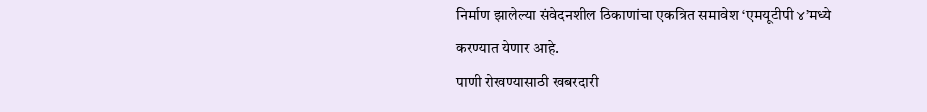निर्माण झालेल्या संवेदनशील ठिकाणांचा एकत्रित समावेश ‘एमयूटीपी ४’मध्ये करण्यात येणार आहे.
पाणी रोखण्यासाठी खबरदारी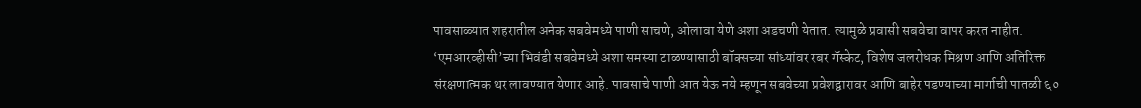पावसाळ्यात शहरातील अनेक सबवेमध्ये पाणी साचणे, ओलावा येणे अशा अडचणी येतात. त्यामुळे प्रवासी सबवेचा वापर करत नाहीत. ‘एमआरव्हीसी’च्या भिवंडी सबवेमध्ये अशा समस्या टाळण्यासाठी बॉक्सच्या सांध्यांवर रबर गॅस्केट, विशेष जलरोधक मिश्रण आणि अतिरिक्त संरक्षणात्मक थर लावण्यात येणार आहे. पावसाचे पाणी आत येऊ नये म्हणून सबवेच्या प्रवेशद्वारावर आणि बाहेर पडण्याच्या मार्गाची पातळी ६०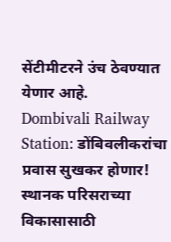सेंटीमीटरने उंच ठेवण्यात येणार आहे.
Dombivali Railway Station: डोंबिवलीकरांचा प्रवास सुखकर होणार! स्थानक परिसराच्या विकासासाठी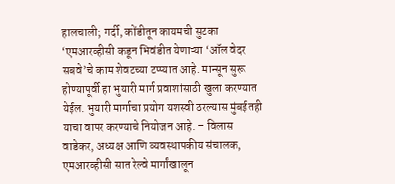हालचाली; गर्दी, कोंडीतून कायमची सुटका
‘एमआरव्हीसी कडून भिवंडीत येणाऱ्या ‘ऑल वेदर सबवे’चे काम शेवटच्या टप्प्यात आहे. मान्सून सुरू होण्यापूर्वी हा भुयारी मार्ग प्रवाशांसाठी खुला करण्यात येईल. भुयारी मार्गाचा प्रयोग यशस्वी ठरल्यास मुंबईतही याचा वापर करण्याचे नियोजन आहे. – विलास वाडेकर, अध्यक्ष आणि व्यवस्थापकीय संचालक, एमआरव्हीसी सात रेल्वे मार्गांखालून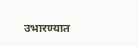उभारण्यात